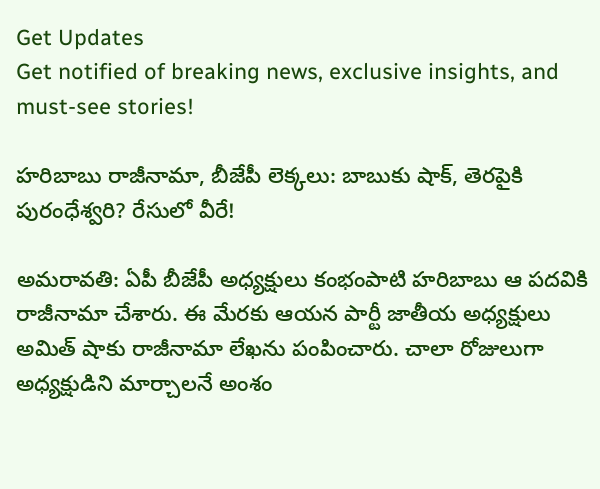Get Updates
Get notified of breaking news, exclusive insights, and must-see stories!

హరిబాబు రాజీనామా, బీజేపీ లెక్కలు: బాబుకు షాక్, తెరపైకి పురంధేశ్వరి? రేసులో వీరే!

అమరావతి: ఏపీ బీజేపీ అధ్యక్షులు కంభంపాటి హరిబాబు ఆ పదవికి రాజీనామా చేశారు. ఈ మేరకు ఆయన పార్టీ జాతీయ అధ్యక్షులు అమిత్ షాకు రాజీనామా లేఖను పంపించారు. చాలా రోజులుగా అధ్యక్షుడిని మార్చాలనే అంశం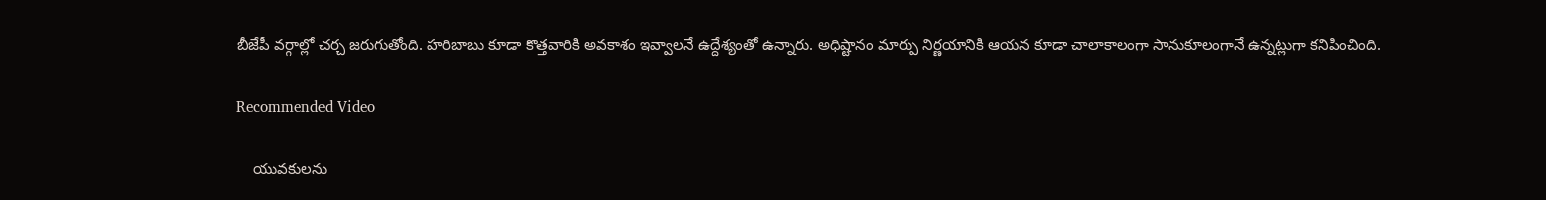బీజేపీ వర్గాల్లో చర్చ జరుగుతోంది. హరిబాబు కూడా కొత్తవారికి అవకాశం ఇవ్వాలనే ఉద్దేశ్యంతో ఉన్నారు. అధిష్టానం మార్పు నిర్ణయానికి ఆయన కూడా చాలాకాలంగా సానుకూలంగానే ఉన్నట్లుగా కనిపించింది.

Recommended Video

    యువకులను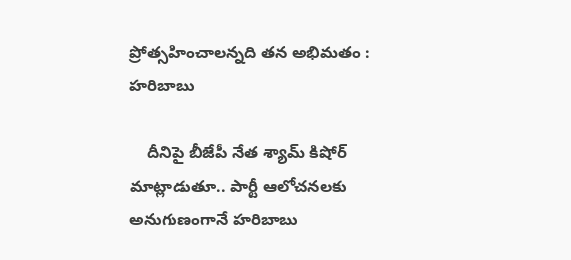ప్రోత్సహించాలన్నది తన అభిమతం : హరిబాబు

    దీనిపై బీజేపీ నేత శ్యామ్ కిషోర్ మాట్లాడుతూ.. పార్టీ ఆలోచనలకు అనుగుణంగానే హరిబాబు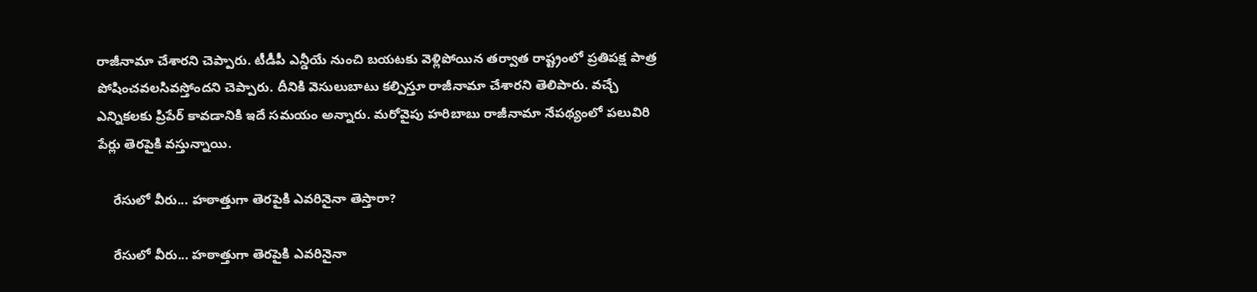రాజీనామా చేశారని చెప్పారు. టీడీపీ ఎన్డీయే నుంచి బయటకు వెళ్లిపోయిన తర్వాత రాష్ట్రంలో ప్రతిపక్ష పాత్ర పోషించవలసివస్తోందని చెప్పారు. దీనికి వెసులుబాటు కల్పిస్తూ రాజీనామా చేశారని తెలిపారు. వచ్చే ఎన్నికలకు ప్రిపేర్ కావడానికి ఇదే సమయం అన్నారు. మరోవైపు హరిబాబు రాజీనామా నేపథ్యంలో పలువిరి పేర్లు తెరపైకి వస్తున్నాయి.

    రేసులో వీరు... హఠాత్తుగా తెరపైకి ఎవరినైనా తెస్తారా?

    రేసులో వీరు... హఠాత్తుగా తెరపైకి ఎవరినైనా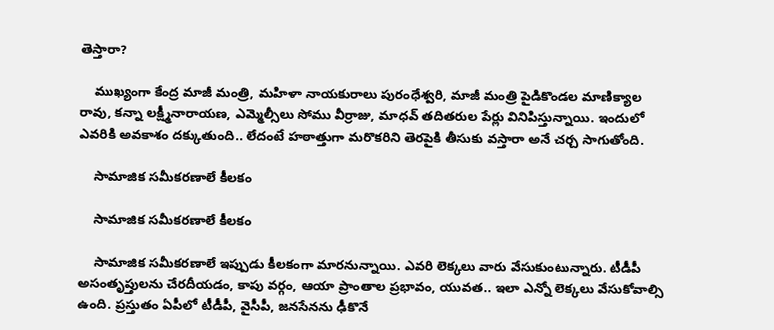తెస్తారా?

    ముఖ్యంగా కేంద్ర మాజీ మంత్రి, మహిళా నాయకురాలు పురంధేశ్వరి, మాజీ మంత్రి పైడికొండల మాణిక్యాల రావు, కన్నా లక్ష్మీనారాయణ, ఎమ్మెల్సీలు సోము వీర్రాజు, మాధవ్ తదితరుల పేర్లు వినిపిస్తున్నాయి. ఇందులో ఎవరికి అవకాశం దక్కుతుంది.. లేదంటే హఠాత్తుగా మరొకరిని తెరపైకి తీసుకు వస్తారా అనే చర్చ సాగుతోంది.

    సామాజిక సమీకరణాలే కీలకం

    సామాజిక సమీకరణాలే కీలకం

    సామాజిక సమీకరణాలే ఇప్పుడు కీలకంగా మారనున్నాయి. ఎవరి లెక్కలు వారు వేసుకుంటున్నారు. టీడీపీ అసంతృప్తులను చేరదీయడం, కాపు వర్గం, ఆయా ప్రాంతాల ప్రభావం, యువత.. ఇలా ఎన్నో లెక్కలు వేసుకోవాల్సి ఉంది. ప్రస్తుతం ఏపీలో టీడీపీ, వైసీపీ, జనసేనను ఢీకొనే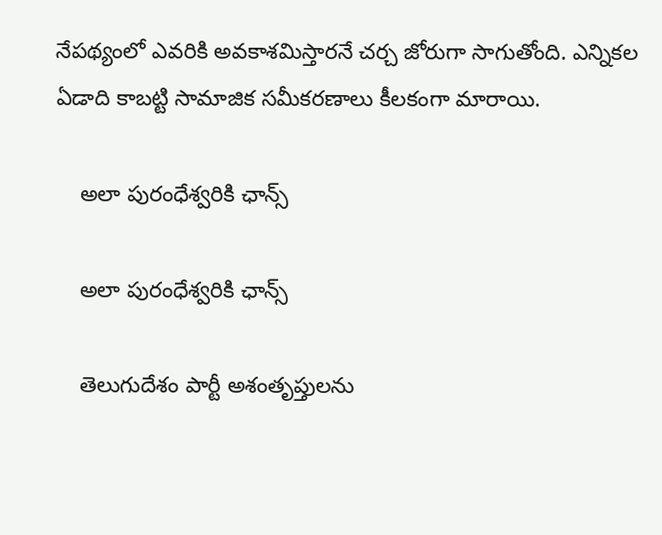నేపథ్యంలో ఎవరికి అవకాశమిస్తారనే చర్చ జోరుగా సాగుతోంది. ఎన్నికల ఏడాది కాబట్టి సామాజిక సమీకరణాలు కీలకంగా మారాయి.

    అలా పురంధేశ్వరికి ఛాన్స్

    అలా పురంధేశ్వరికి ఛాన్స్

    తెలుగుదేశం పార్టీ అశంతృప్తులను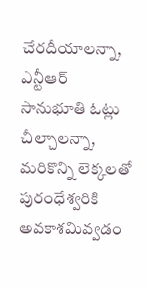చేరదీయాలన్నా, ఎన్టీఆర్ సానుభూతి ఓట్లు చీల్చాలన్నా, మరికొన్ని లెక్కలతో పురంధేశ్వరికి అవకాశమివ్వడం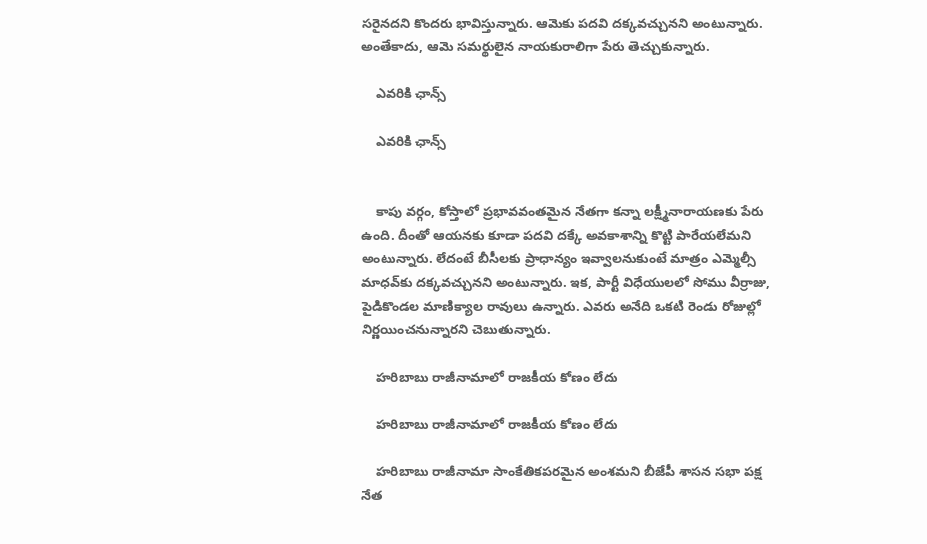సరైనదని కొందరు భావిస్తున్నారు. ఆమెకు పదవి దక్కవచ్చునని అంటున్నారు. అంతేకాదు, ఆమె సమర్థులైన నాయకురాలిగా పేరు తెచ్చుకున్నారు.

    ఎవరికి ఛాన్స్

    ఎవరికి ఛాన్స్


    కాపు వర్గం, కోస్తాలో ప్రభావవంతమైన నేతగా కన్నా లక్ష్మీనారాయణకు పేరు ఉంది. దీంతో ఆయనకు కూడా పదవి దక్కే అవకాశాన్ని కొట్టి పారేయలేమని అంటున్నారు. లేదంటే బీసీలకు ప్రాధాన్యం ఇవ్వాలనుకుంటే మాత్రం ఎమ్మెల్సీ మాధవ్‌కు దక్కవచ్చునని అంటున్నారు. ఇక, పార్టీ విధేయులలో సోము వీర్రాజు, పైడికొండల మాణిక్యాల రావులు ఉన్నారు. ఎవరు అనేది ఒకటి రెండు రోజుల్లో నిర్ణయించనున్నారని చెబుతున్నారు.

    హరిబాబు రాజీనామాలో రాజకీయ కోణం లేదు

    హరిబాబు రాజీనామాలో రాజకీయ కోణం లేదు

    హరిబాబు రాజీనామా సాంకేతికపరమైన అంశమని బీజేపీ శాసన సభా పక్ష నేత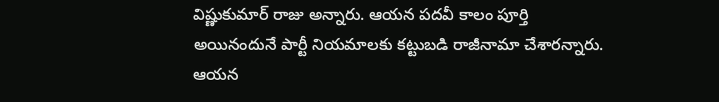విష్ణుకుమార్ రాజు అన్నారు. ఆయన పదవీ కాలం పూర్తి అయినందునే పార్టీ నియమాలకు కట్టుబడి రాజీనామా చేశారన్నారు. ఆయన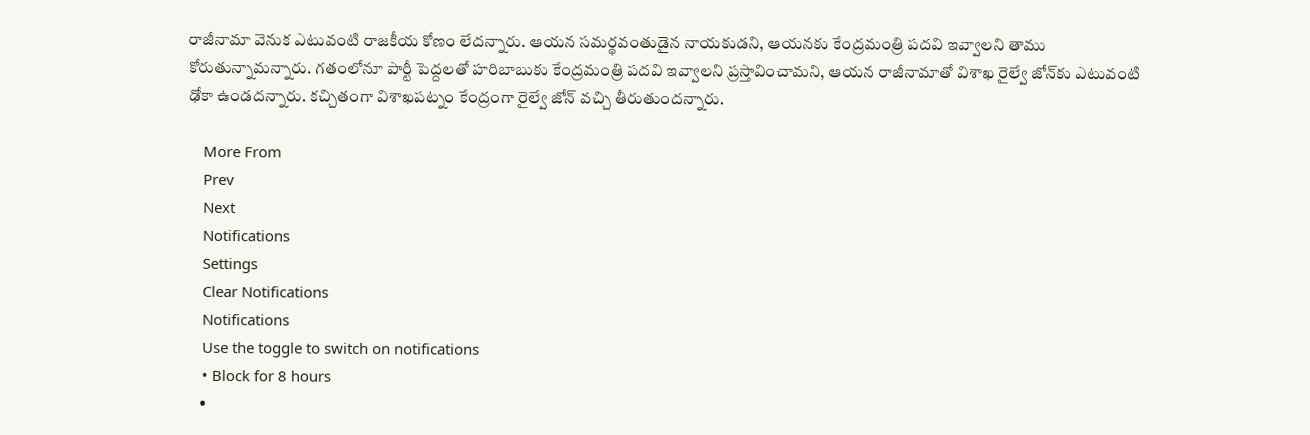రాజీనామా వెనుక ఎటువంటి రాజకీయ కోణం లేదన్నారు. ఆయన సమర్థవంతుడైన నాయకుడని, ఆయనకు కేంద్రమంత్రి పదవి ఇవ్వాలని తాము కోరుతున్నామన్నారు. గతంలోనూ పార్టీ పెద్దలతో హరిబాబుకు కేంద్రమంత్రి పదవి ఇవ్వాలని ప్రస్తావించామని, ఆయన రాజీనామాతో విశాఖ రైల్వే జోన్‌కు ఎటువంటి ఢోకా ఉండదన్నారు. కచ్చితంగా విశాఖపట్నం కేంద్రంగా రైల్వే జోన్ వచ్చి తీరుతుందన్నారు.

    More From
    Prev
    Next
    Notifications
    Settings
    Clear Notifications
    Notifications
    Use the toggle to switch on notifications
    • Block for 8 hours
    •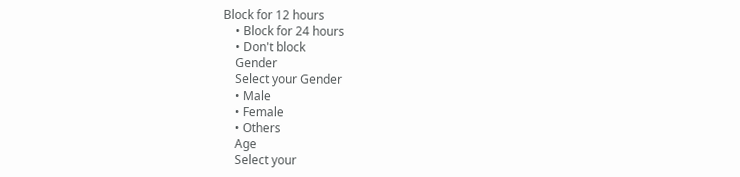Block for 12 hours
    • Block for 24 hours
    • Don't block
    Gender
    Select your Gender
    • Male
    • Female
    • Others
    Age
    Select your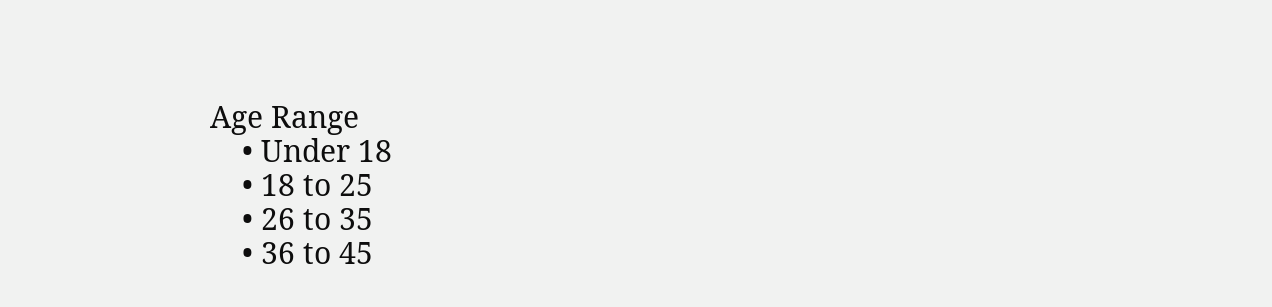Age Range
    • Under 18
    • 18 to 25
    • 26 to 35
    • 36 to 45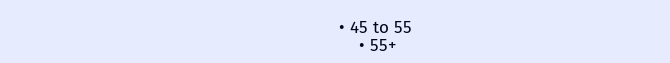• 45 to 55
    • 55+